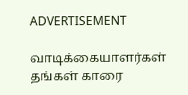ADVERTISEMENT

வாடிக்கையாளர்கள் தங்கள் காரை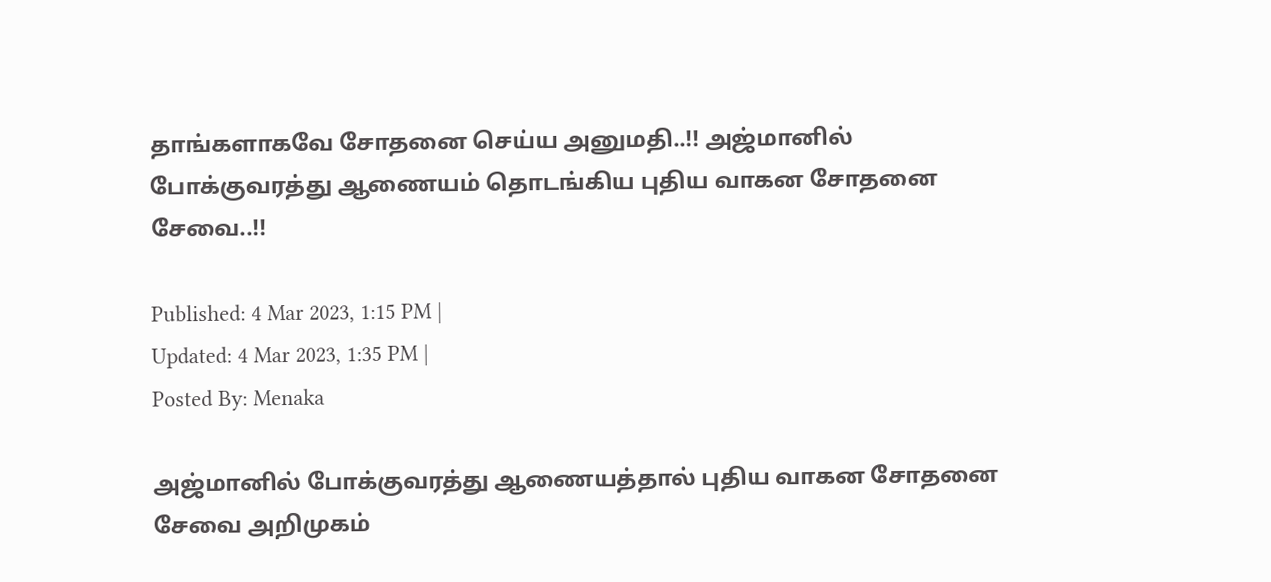தாங்களாகவே சோதனை செய்ய அனுமதி..!! அஜ்மானில் போக்குவரத்து ஆணையம் தொடங்கிய புதிய வாகன சோதனை சேவை..!!

Published: 4 Mar 2023, 1:15 PM |
Updated: 4 Mar 2023, 1:35 PM |
Posted By: Menaka

அஜ்மானில் போக்குவரத்து ஆணையத்தால் புதிய வாகன சோதனை சேவை அறிமுகம்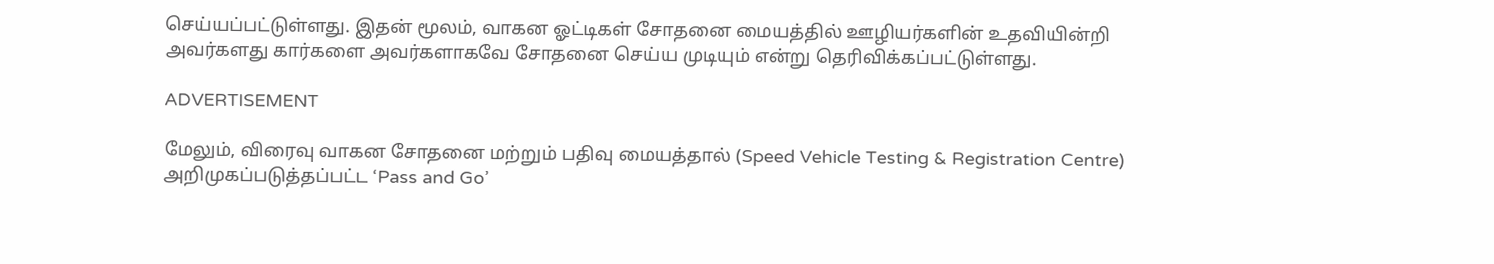செய்யப்பட்டுள்ளது. இதன் மூலம், வாகன ஓட்டிகள் சோதனை மையத்தில் ஊழியர்களின் உதவியின்றி அவர்களது கார்களை அவர்களாகவே சோதனை செய்ய முடியும் என்று தெரிவிக்கப்பட்டுள்ளது.

ADVERTISEMENT

மேலும், விரைவு வாகன சோதனை மற்றும் பதிவு மையத்தால் (Speed Vehicle Testing & Registration Centre) அறிமுகப்படுத்தப்பட்ட ‘Pass and Go’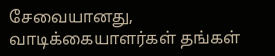சேவையானது, வாடிக்கையாளர்கள் தங்கள்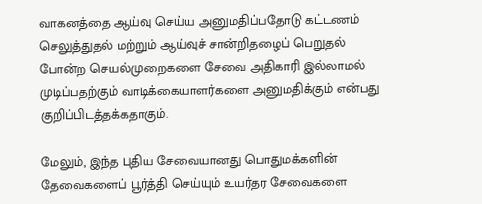வாகனத்தை ஆய்வு செய்ய அனுமதிப்பதோடு கட்டணம் செலுத்துதல் மற்றும் ஆய்வுச் சான்றிதழைப் பெறுதல் போன்ற செயல்முறைகளை சேவை அதிகாரி இல்லாமல் முடிப்பதற்கும் வாடிக்கையாளர்களை அனுமதிக்கும் என்பது குறிப்பிடத்தக்கதாகும்.

மேலும், இந்த புதிய சேவையானது பொதுமக்களின் தேவைகளைப் பூர்த்தி செய்யும் உயர்தர சேவைகளை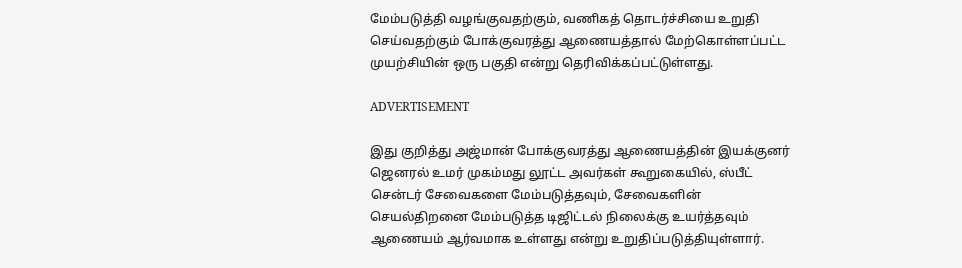மேம்படுத்தி வழங்குவதற்கும், வணிகத் தொடர்ச்சியை உறுதி செய்வதற்கும் போக்குவரத்து ஆணையத்தால் மேற்கொள்ளப்பட்ட முயற்சியின் ஒரு பகுதி என்று தெரிவிக்கப்பட்டுள்ளது.

ADVERTISEMENT

இது குறித்து அஜ்மான் போக்குவரத்து ஆணையத்தின் இயக்குனர் ஜெனரல் உமர் முகம்மது லூட்ட அவர்கள் கூறுகையில், ஸ்பீட் சென்டர் சேவைகளை மேம்படுத்தவும், சேவைகளின் செயல்திறனை மேம்படுத்த டிஜிட்டல் நிலைக்கு உயர்த்தவும் ஆணையம் ஆர்வமாக உள்ளது என்று உறுதிப்படுத்தியுள்ளார்.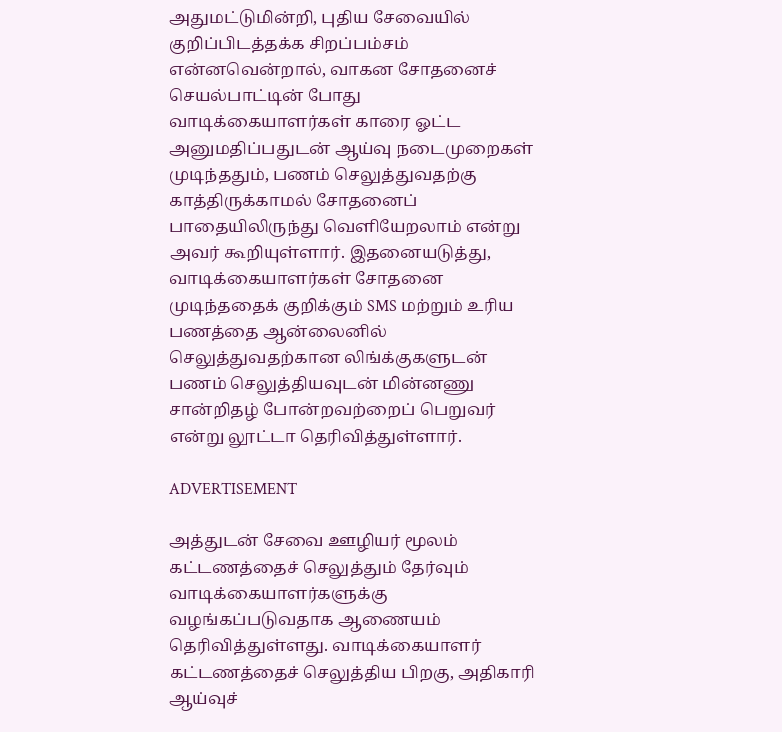அதுமட்டுமின்றி, புதிய சேவையில் குறிப்பிடத்தக்க சிறப்பம்சம் என்னவென்றால், வாகன சோதனைச் செயல்பாட்டின் போது வாடிக்கையாளர்கள் காரை ஓட்ட அனுமதிப்பதுடன் ஆய்வு நடைமுறைகள் முடிந்ததும், பணம் செலுத்துவதற்கு காத்திருக்காமல் சோதனைப் பாதையிலிருந்து வெளியேறலாம் என்று அவர் கூறியுள்ளார். இதனையடுத்து, வாடிக்கையாளர்கள் சோதனை முடிந்ததைக் குறிக்கும் SMS மற்றும் உரிய பணத்தை ஆன்லைனில் செலுத்துவதற்கான லிங்க்குகளுடன் பணம் செலுத்தியவுடன் மின்னணு சான்றிதழ் போன்றவற்றைப் பெறுவர் என்று லூட்டா தெரிவித்துள்ளார்.

ADVERTISEMENT

அத்துடன் சேவை ஊழியர் மூலம் கட்டணத்தைச் செலுத்தும் தேர்வும் வாடிக்கையாளர்களுக்கு வழங்கப்படுவதாக ஆணையம் தெரிவித்துள்ளது. வாடிக்கையாளர் கட்டணத்தைச் செலுத்திய பிறகு, அதிகாரி ஆய்வுச்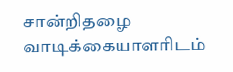சான்றிதழை வாடிக்கையாளரிடம்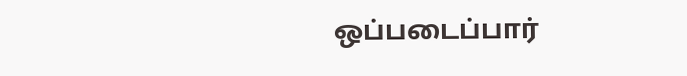ஒப்படைப்பார்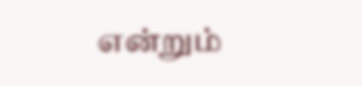என்றும்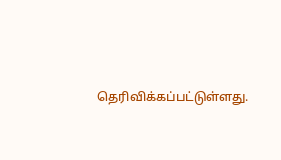தெரிவிக்கப்பட்டுள்ளது.